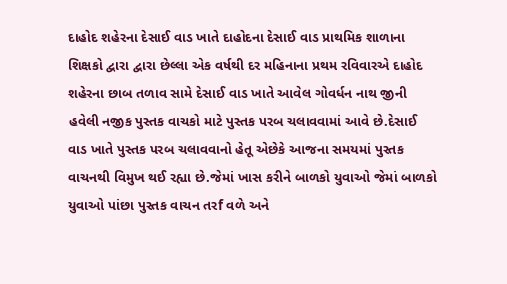દાહોદ શહેરના દેસાઈ વાડ ખાતે દાહોદના દેસાઈ વાડ પ્રાથમિક શાળાના શિક્ષકો દ્વારા દ્વારા છેલ્લા એક વર્ષથી દર મહિનાના પ્રથમ રવિવારએ દાહોદ શહેરના છાબ તળાવ સામે દેસાઈ વાડ ખાતે આવેલ ગોવર્ધન નાથ જીની હવેલી નજીક પુસ્તક વાચકો માટે પુસ્તક પરબ ચલાવવામાં આવે છે.દેસાઈ વાડ ખાતે પુસ્તક પરબ ચલાવવાનો હેતૂ એછેકે આજના સમયમાં પુસ્તક વાચનથી વિમુખ થઈ રહ્યા છે.જેમાં ખાસ કરીને બાળકો યુવાઓ જેમાં બાળકો યુવાઓ પાંછા પુસ્તક વાચન તરf વળે અને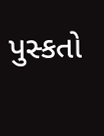પુસ્કતો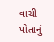વાચી પોતાનું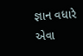જ્ઞાન વધારે એવા